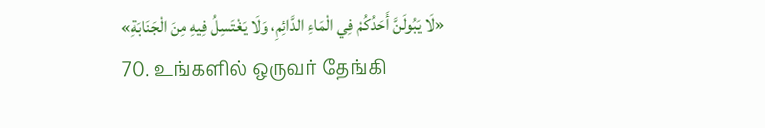«لَا يَبُولَنَّ أَحَدُكُمْ فِي الْمَاءِ الدَّائِمِ، وَلَا يَغْتَسِلُ فِيهِ مِنَ الْجَنَابَةِ»
70. உங்களில் ஒருவர் தேங்கி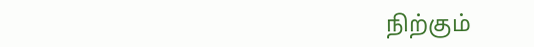நிற்கும்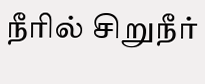நீரில் சிறுநீர்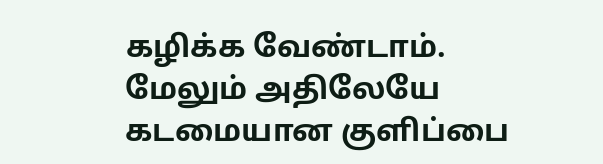கழிக்க வேண்டாம். மேலும் அதிலேயே கடமையான குளிப்பை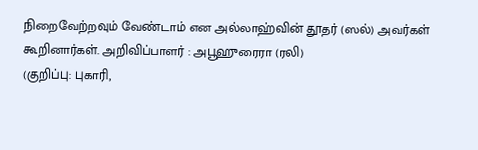நிறைவேற்றவும் வேண்டாம் என அல்லாஹ்வின் தூதர் (ஸல்) அவர்கள் கூறினார்கள். அறிவிப்பாளர் : அபூஹுரைரா (ரலி)
(குறிப்பு: புகாரி,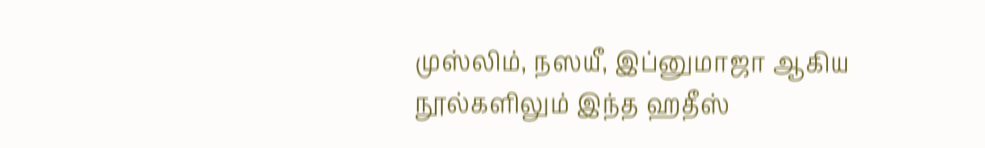முஸ்லிம், நஸயீ, இப்னுமாஜா ஆகிய நூல்களிலும் இந்த ஹதீஸ்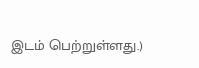இடம் பெற்றுள்ளது.)